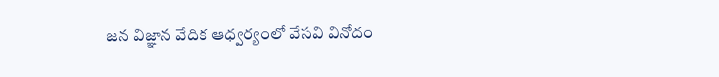జన విజ్ఞాన వేదిక ఆధ్వర్యంలో వేసవి వినోదం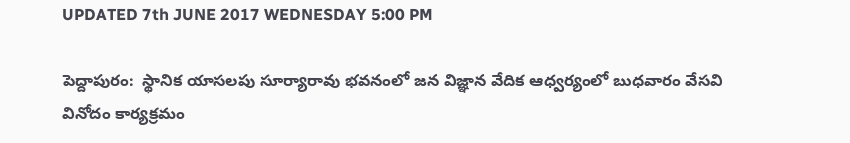UPDATED 7th JUNE 2017 WEDNESDAY 5:00 PM

పెద్దాపురం:  స్థానిక యాసలపు సూర్యారావు భవనంలో జన విజ్ఞాన వేదిక ఆధ్వర్యంలో బుధవారం వేసవి వినోదం కార్యక్రమం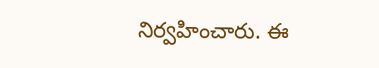నిర్వహించారు. ఈ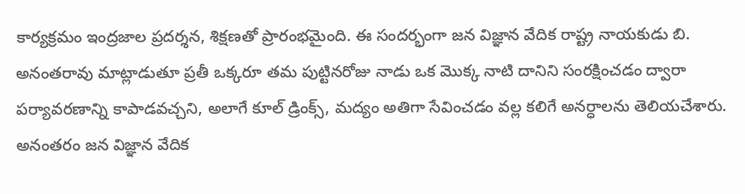కార్యక్రమం ఇంద్రజాల ప్రదర్శన, శిక్షణతో ప్రారంభమైంది. ఈ సందర్భంగా జన విజ్ఞాన వేదిక రాష్ట్ర నాయకుడు బి. అనంతరావు మాట్లాడుతూ ప్రతీ ఒక్కరూ తమ పుట్టినరోజు నాడు ఒక మొక్క నాటి దానిని సంరక్షించడం ద్వారా పర్యావరణాన్ని కాపాడవచ్చని, అలాగే కూల్ డ్రింక్స్, మద్యం అతిగా సేవించడం వల్ల కలిగే అనర్ధాలను తెలియచేశారు. అనంతరం జన విజ్ఞాన వేదిక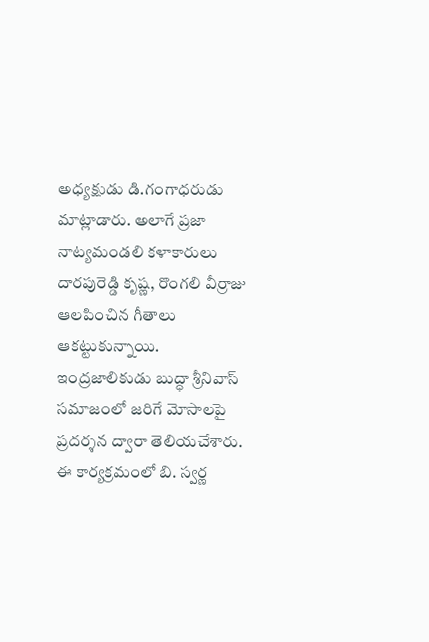అధ్యక్షుడు డి.గంగాధరుడు మాట్లాడారు. అలాగే ప్రజా నాట్యమండలి కళాకారులు దారపురెడ్డి కృష్ణ, రొంగలి వీర్రాజు ఆలపించిన గీతాలు ఆకట్టుకున్నాయి. ఇంద్రజాలికుడు బుద్ధా శ్రీనివాస్ సమాజంలో జరిగే మోసాలపై ప్రదర్శన ద్వారా తెలియచేశారు. ఈ కార్యక్రమంలో బి. స్వర్ణ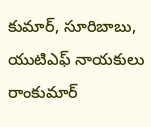కుమార్, సూరిబాబు, యుటిఎఫ్ నాయకులు రాంకుమార్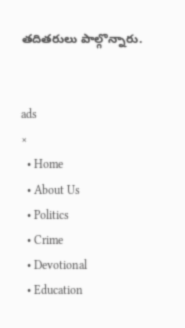తదితరులు పాల్గొన్నారు.


ads
×
  • Home
  • About Us
  • Politics
  • Crime
  • Devotional
  • Education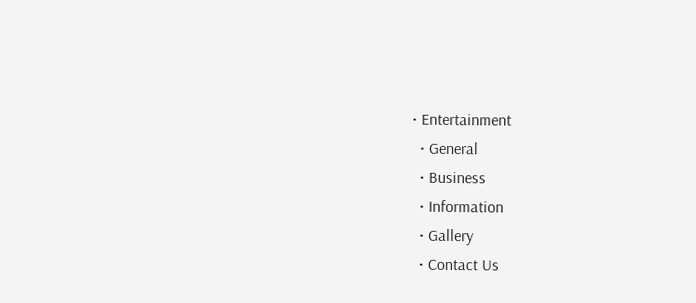• Entertainment
  • General
  • Business
  • Information
  • Gallery
  • Contact Us